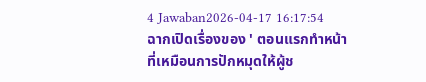4 Jawaban2026-04-17 16:17:54
ฉากเปิดเรื่องของ ' ตอนแรกทำหน้าที่เหมือนการปักหมุดให้ผู้ช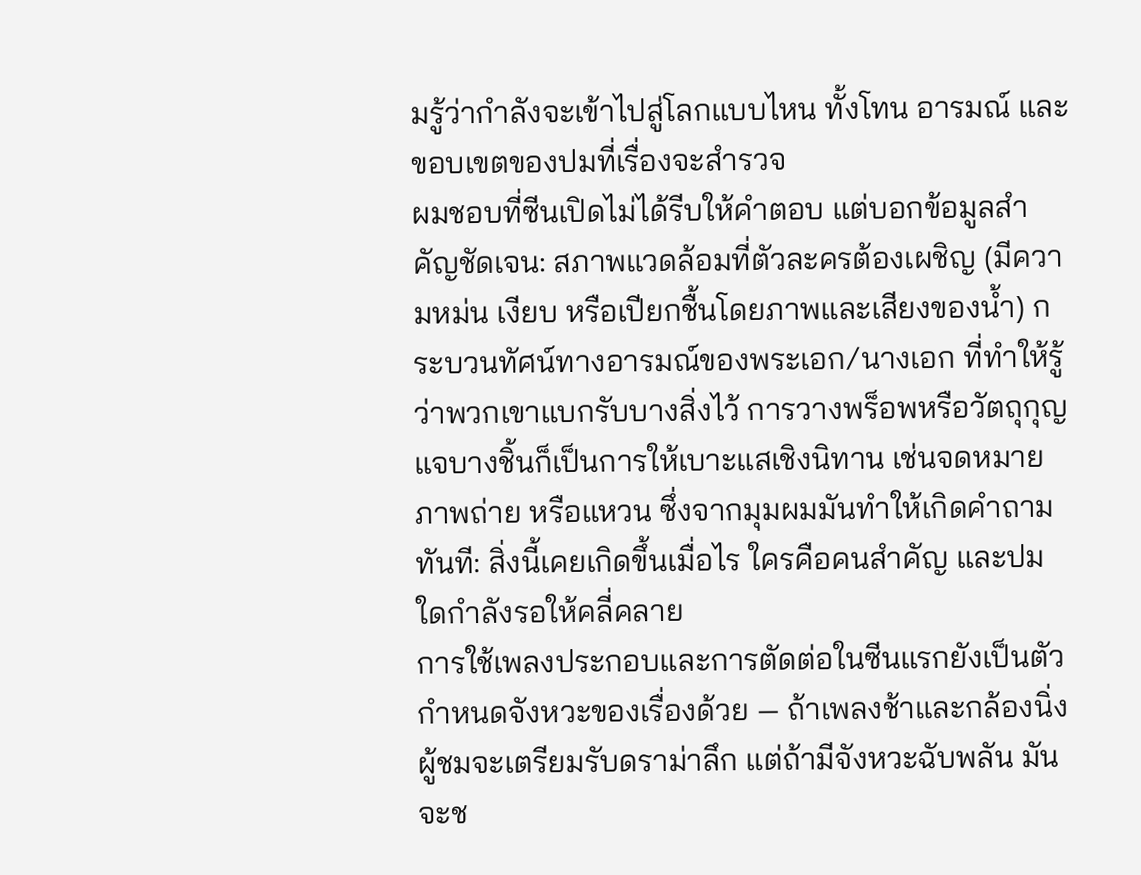มรู้ว่ากำลังจะเข้าไปสู่โลกแบบไหน ทั้งโทน อารมณ์ และขอบเขตของปมที่เรื่องจะสำรวจ
ผมชอบที่ซีนเปิดไม่ได้รีบให้คำตอบ แต่บอกข้อมูลสำคัญชัดเจน: สภาพแวดล้อมที่ตัวละครต้องเผชิญ (มีความหม่น เงียบ หรือเปียกชื้นโดยภาพและเสียงของน้ำ) กระบวนทัศน์ทางอารมณ์ของพระเอก/นางเอก ที่ทำให้รู้ว่าพวกเขาแบกรับบางสิ่งไว้ การวางพร็อพหรือวัตถุกุญแจบางชิ้นก็เป็นการให้เบาะแสเชิงนิทาน เช่นจดหมาย ภาพถ่าย หรือแหวน ซึ่งจากมุมผมมันทำให้เกิดคำถามทันที: สิ่งนี้เคยเกิดขึ้นเมื่อไร ใครคือคนสำคัญ และปมใดกำลังรอให้คลี่คลาย
การใช้เพลงประกอบและการตัดต่อในซีนแรกยังเป็นตัวกำหนดจังหวะของเรื่องด้วย — ถ้าเพลงช้าและกล้องนิ่ง ผู้ชมจะเตรียมรับดราม่าลึก แต่ถ้ามีจังหวะฉับพลัน มันจะช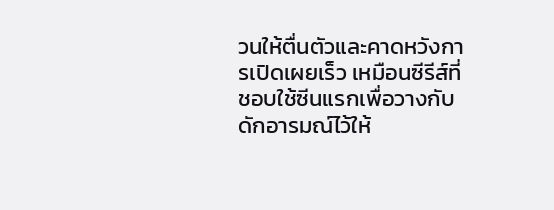วนให้ตื่นตัวและคาดหวังการเปิดเผยเร็ว เหมือนซีรีส์ที่ชอบใช้ซีนแรกเพื่อวางกับดักอารมณ์ไว้ให้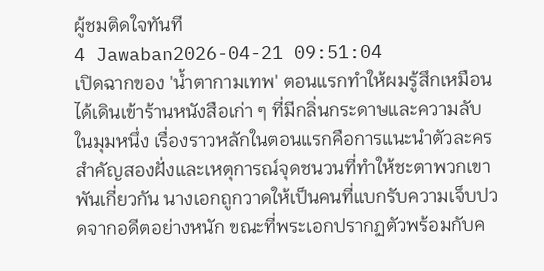ผู้ชมติดใจทันที
4 Jawaban2026-04-21 09:51:04
เปิดฉากของ 'น้ำตากามเทพ' ตอนแรกทำให้ผมรู้สึกเหมือนได้เดินเข้าร้านหนังสือเก่า ๆ ที่มีกลิ่นกระดาษและความลับในมุมหนึ่ง เรื่องราวหลักในตอนแรกคือการแนะนำตัวละครสำคัญสองฝั่งและเหตุการณ์จุดชนวนที่ทำให้ชะตาพวกเขาพันเกี่ยวกัน นางเอกถูกวาดให้เป็นคนที่แบกรับความเจ็บปวดจากอดีตอย่างหนัก ขณะที่พระเอกปรากฏตัวพร้อมกับค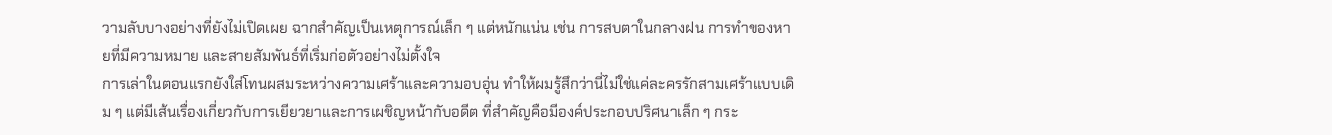วามลับบางอย่างที่ยังไม่เปิดเผย ฉากสำคัญเป็นเหตุการณ์เล็ก ๆ แต่หนักแน่น เช่น การสบตาในกลางฝน การทำของหายที่มีความหมาย และสายสัมพันธ์ที่เริ่มก่อตัวอย่างไม่ตั้งใจ
การเล่าในตอนแรกยังใส่โทนผสมระหว่างความเศร้าและความอบอุ่น ทำให้ผมรู้สึกว่านี่ไม่ใช่แค่ละครรักสามเศร้าแบบเดิม ๆ แต่มีเส้นเรื่องเกี่ยวกับการเยียวยาและการเผชิญหน้ากับอดีต ที่สำคัญคือมีองค์ประกอบปริศนาเล็ก ๆ กระ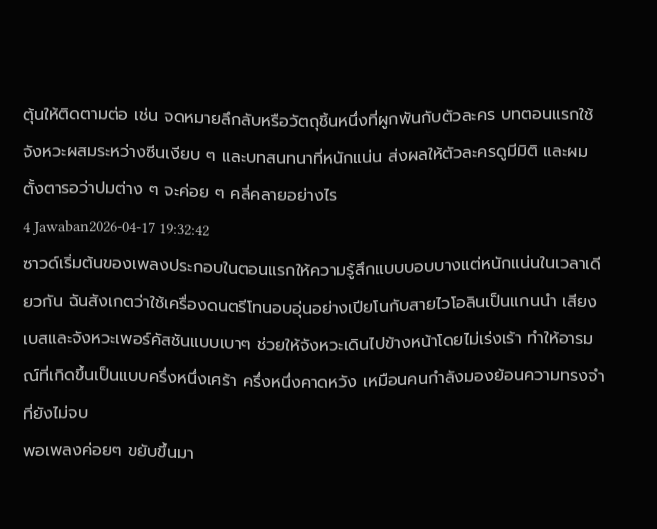ตุ้นให้ติดตามต่อ เช่น จดหมายลึกลับหรือวัตถุชิ้นหนึ่งที่ผูกพันกับตัวละคร บทตอนแรกใช้จังหวะผสมระหว่างซีนเงียบ ๆ และบทสนทนาที่หนักแน่น ส่งผลให้ตัวละครดูมีมิติ และผมตั้งตารอว่าปมต่าง ๆ จะค่อย ๆ คลี่คลายอย่างไร
4 Jawaban2026-04-17 19:32:42
ซาวด์เริ่มต้นของเพลงประกอบในตอนแรกให้ความรู้สึกแบบบอบบางแต่หนักแน่นในเวลาเดียวกัน ฉันสังเกตว่าใช้เครื่องดนตรีโทนอบอุ่นอย่างเปียโนกับสายไวโอลินเป็นแกนนำ เสียงเบสและจังหวะเพอร์คัสชันแบบเบาๆ ช่วยให้จังหวะเดินไปข้างหน้าโดยไม่เร่งเร้า ทำให้อารมณ์ที่เกิดขึ้นเป็นแบบครึ่งหนึ่งเศร้า ครึ่งหนึ่งคาดหวัง เหมือนคนกำลังมองย้อนความทรงจำที่ยังไม่จบ
พอเพลงค่อยๆ ขยับขึ้นมา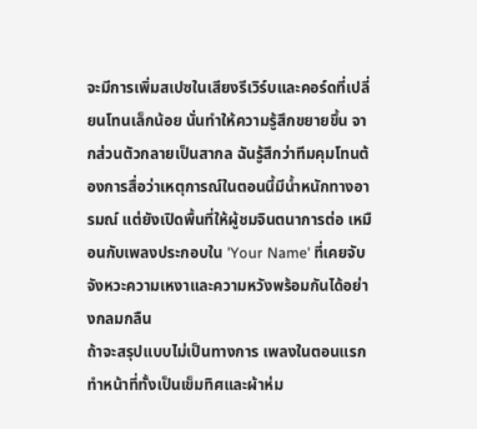จะมีการเพิ่มสเปซในเสียงรีเวิร์บและคอร์ดที่เปลี่ยนโทนเล็กน้อย นั่นทำให้ความรู้สึกขยายขึ้น จากส่วนตัวกลายเป็นสากล ฉันรู้สึกว่าทีมคุมโทนต้องการสื่อว่าเหตุการณ์ในตอนนี้มีน้ำหนักทางอารมณ์ แต่ยังเปิดพื้นที่ให้ผู้ชมจินตนาการต่อ เหมือนกับเพลงประกอบใน 'Your Name' ที่เคยจับจังหวะความเหงาและความหวังพร้อมกันได้อย่างกลมกลืน
ถ้าจะสรุปแบบไม่เป็นทางการ เพลงในตอนแรกทำหน้าที่ทั้งเป็นเข็มทิศและผ้าห่ม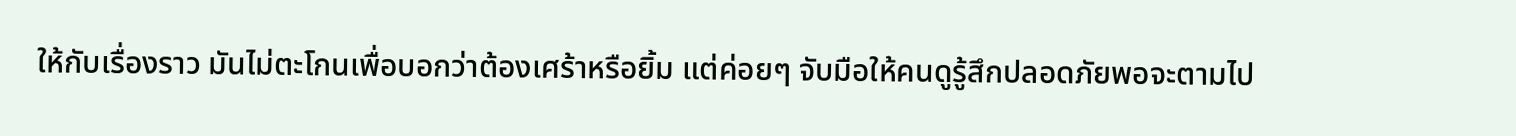ให้กับเรื่องราว มันไม่ตะโกนเพื่อบอกว่าต้องเศร้าหรือยิ้ม แต่ค่อยๆ จับมือให้คนดูรู้สึกปลอดภัยพอจะตามไป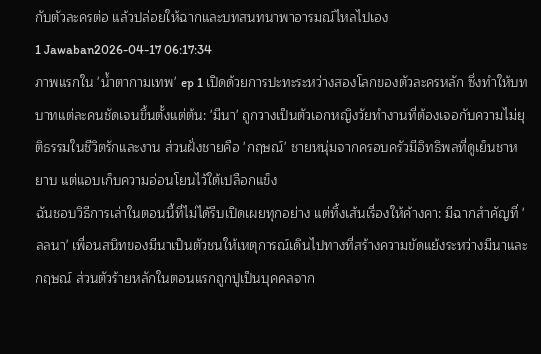กับตัวละครต่อ แล้วปล่อยให้ฉากและบทสนทนาพาอารมณ์ไหลไปเอง
1 Jawaban2026-04-17 06:17:34
ภาพแรกใน 'น้ำตากามเทพ' ep 1 เปิดด้วยการปะทะระหว่างสองโลกของตัวละครหลัก ซึ่งทำให้บทบาทแต่ละคนชัดเจนขึ้นตั้งแต่ต้น: 'มีนา' ถูกวางเป็นตัวเอกหญิงวัยทำงานที่ต้องเจอกับความไม่ยุติธรรมในชีวิตรักและงาน ส่วนฝั่งชายคือ 'กฤษณ์' ชายหนุ่มจากครอบครัวมีอิทธิพลที่ดูเย็นชาหยาบ แต่แอบเก็บความอ่อนโยนไว้ใต้เปลือกแข็ง
ฉันชอบวิธีการเล่าในตอนนี้ที่ไม่ได้รีบเปิดเผยทุกอย่าง แต่ทิ้งเส้นเรื่องให้ค้างคา: มีฉากสำคัญที่ 'ลลนา' เพื่อนสนิทของมีนาเป็นตัวชนให้เหตุการณ์เดินไปทางที่สร้างความขัดแย้งระหว่างมีนาและกฤษณ์ ส่วนตัวร้ายหลักในตอนแรกถูกปูเป็นบุคคลจาก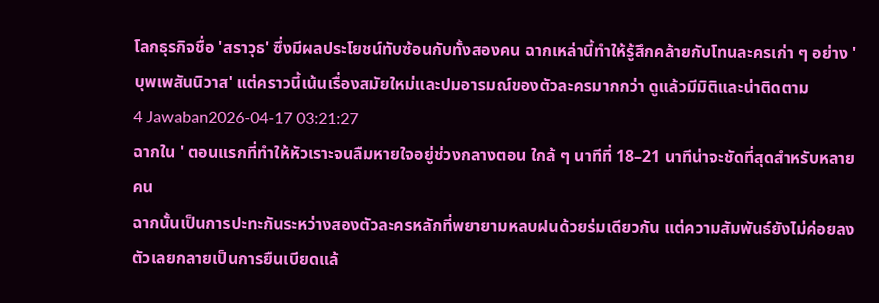โลกธุรกิจชื่อ 'สราวุธ' ซึ่งมีผลประโยชน์ทับซ้อนกับทั้งสองคน ฉากเหล่านี้ทำให้รู้สึกคล้ายกับโทนละครเก่า ๆ อย่าง 'บุพเพสันนิวาส' แต่คราวนี้เน้นเรื่องสมัยใหม่และปมอารมณ์ของตัวละครมากกว่า ดูแล้วมีมิติและน่าติดตาม
4 Jawaban2026-04-17 03:21:27
ฉากใน ' ตอนแรกที่ทำให้หัวเราะจนลืมหายใจอยู่ช่วงกลางตอน ใกล้ ๆ นาทีที่ 18–21 นาทีน่าจะชัดที่สุดสำหรับหลายคน
ฉากนั้นเป็นการปะทะกันระหว่างสองตัวละครหลักที่พยายามหลบฝนด้วยร่มเดียวกัน แต่ความสัมพันธ์ยังไม่ค่อยลงตัวเลยกลายเป็นการยืนเบียดแล้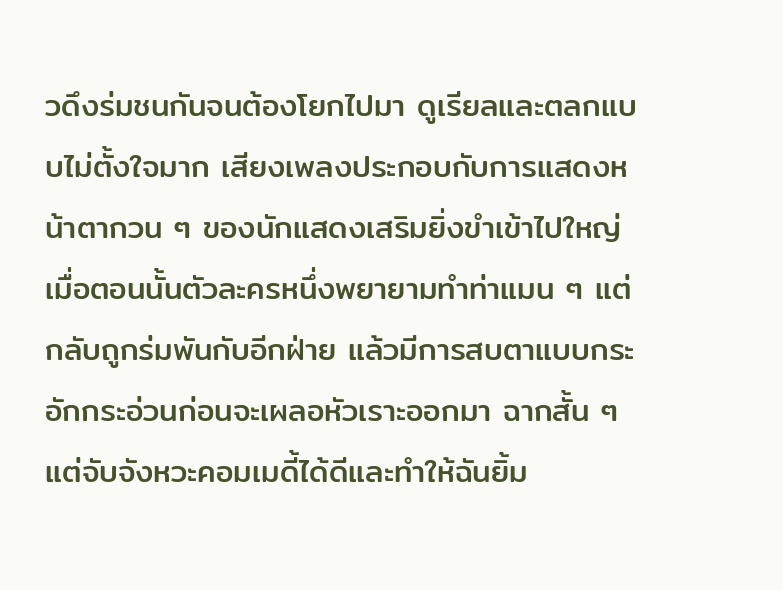วดึงร่มชนกันจนต้องโยกไปมา ดูเรียลและตลกแบบไม่ตั้งใจมาก เสียงเพลงประกอบกับการแสดงหน้าตากวน ๆ ของนักแสดงเสริมยิ่งขำเข้าไปใหญ่
เมื่อตอนนั้นตัวละครหนึ่งพยายามทำท่าแมน ๆ แต่กลับถูกร่มพันกับอีกฝ่าย แล้วมีการสบตาแบบกระอักกระอ่วนก่อนจะเผลอหัวเราะออกมา ฉากสั้น ๆ แต่จับจังหวะคอมเมดี้ได้ดีและทำให้ฉันยิ้ม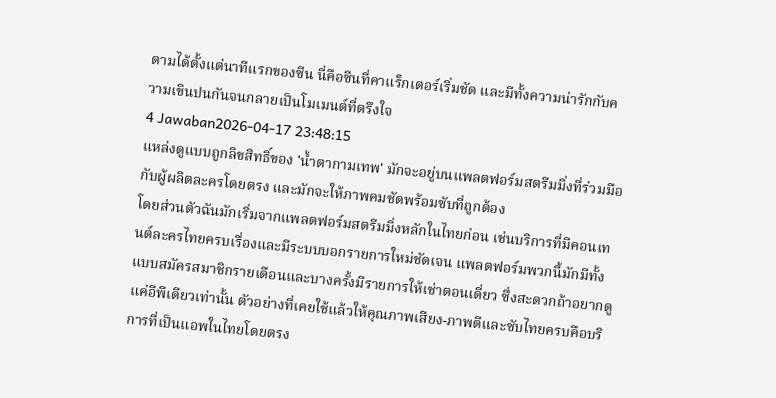ตามได้ตั้งแต่นาทีแรกของซีน นี่คือซีนที่คาแร็กเตอร์เริ่มชัด และมีทั้งความน่ารักกับความเขินปนกันจนกลายเป็นโมเมนต์ที่ตรึงใจ
4 Jawaban2026-04-17 23:48:15
แหล่งดูแบบถูกลิขสิทธิ์ของ 'น้ำตากามเทพ' มักจะอยู่บนแพลตฟอร์มสตรีมมิ่งที่ร่วมมือกับผู้ผลิตละครโดยตรง และมักจะให้ภาพคมชัดพร้อมซับที่ถูกต้อง
โดยส่วนตัวฉันมักเริ่มจากแพลตฟอร์มสตรีมมิ่งหลักในไทยก่อน เช่นบริการที่มีคอนเทนต์ละครไทยครบเรื่องและมีระบบบอกรายการใหม่ชัดเจน แพลตฟอร์มพวกนี้มักมีทั้งแบบสมัครสมาชิกรายเดือนและบางครั้งมีรายการให้เช่าตอนเดี่ยว ซึ่งสะดวกถ้าอยากดูแค่อีพีเดียวเท่านั้น ตัวอย่างที่เคยใช้แล้วให้คุณภาพเสียง-ภาพดีและซับไทยครบคือบริการที่เป็นแอพในไทยโดยตรง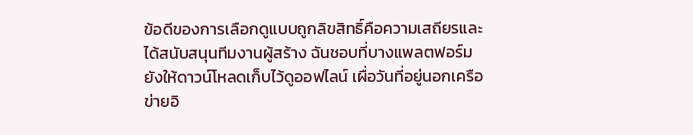ข้อดีของการเลือกดูแบบถูกลิขสิทธิ์คือความเสถียรและได้สนับสนุนทีมงานผู้สร้าง ฉันชอบที่บางแพลตฟอร์มยังให้ดาวน์โหลดเก็บไว้ดูออฟไลน์ เผื่อวันที่อยู่นอกเครือข่ายอิ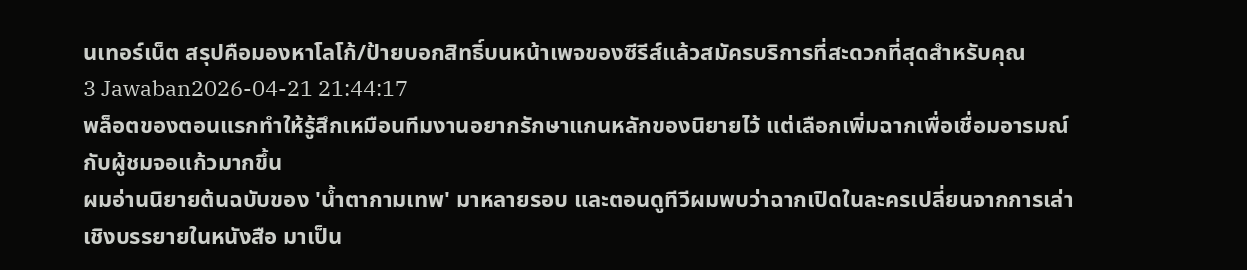นเทอร์เน็ต สรุปคือมองหาโลโก้/ป้ายบอกสิทธิ์บนหน้าเพจของซีรีส์แล้วสมัครบริการที่สะดวกที่สุดสำหรับคุณ
3 Jawaban2026-04-21 21:44:17
พล็อตของตอนแรกทำให้รู้สึกเหมือนทีมงานอยากรักษาแกนหลักของนิยายไว้ แต่เลือกเพิ่มฉากเพื่อเชื่อมอารมณ์กับผู้ชมจอแก้วมากขึ้น
ผมอ่านนิยายต้นฉบับของ 'น้ำตากามเทพ' มาหลายรอบ และตอนดูทีวีผมพบว่าฉากเปิดในละครเปลี่ยนจากการเล่าเชิงบรรยายในหนังสือ มาเป็น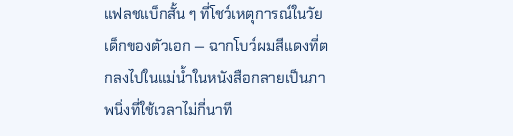แฟลชแบ็กสั้น ๆ ที่โชว์เหตุการณ์ในวัยเด็กของตัวเอก — ฉากโบว์ผมสีแดงที่ตกลงไปในแม่น้ำในหนังสือกลายเป็นภาพนิ่งที่ใช้เวลาไม่กี่นาที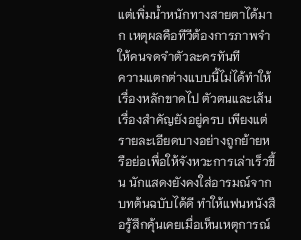แต่เพิ่มน้ำหนักทางสายตาได้มาก เหตุผลคือทีวีต้องการภาพจำให้คนจดจำตัวละครทันที
ความแตกต่างแบบนี้ไม่ได้ทำให้เรื่องหลักขาดไป ตัวตนและเส้นเรื่องสำคัญยังอยู่ครบ เพียงแต่รายละเอียดบางอย่างถูกย้ายหรือย่อเพื่อให้จังหวะการเล่าเร็วขึ้น นักแสดงยังคงใส่อารมณ์จากบทต้นฉบับได้ดี ทำให้แฟนหนังสือรู้สึกคุ้นเคยเมื่อเห็นเหตุการณ์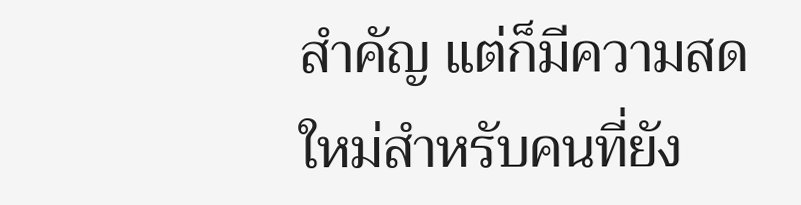สำคัญ แต่ก็มีความสดใหม่สำหรับคนที่ยัง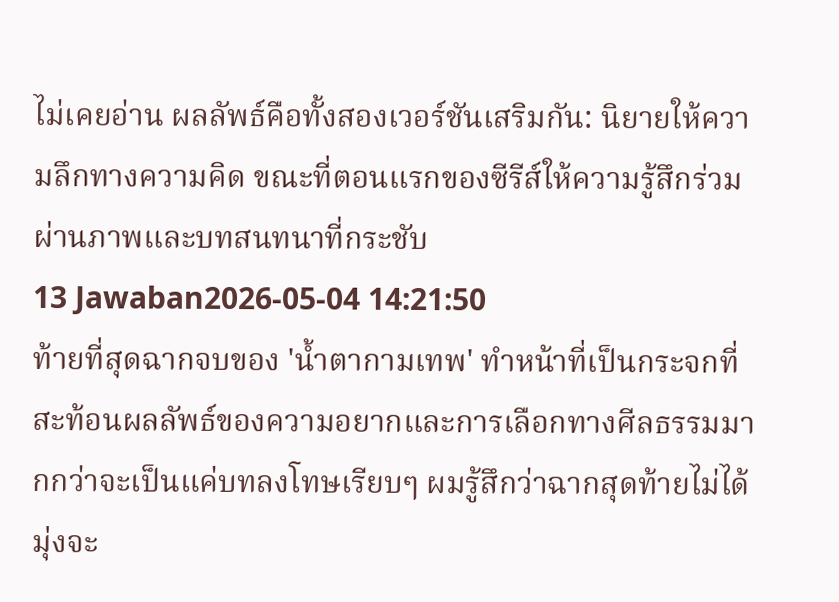ไม่เคยอ่าน ผลลัพธ์คือทั้งสองเวอร์ชันเสริมกัน: นิยายให้ความลึกทางความคิด ขณะที่ตอนแรกของซีรีส์ให้ความรู้สึกร่วมผ่านภาพและบทสนทนาที่กระชับ
13 Jawaban2026-05-04 14:21:50
ท้ายที่สุดฉากจบของ 'นํ้าตากามเทพ' ทำหน้าที่เป็นกระจกที่สะท้อนผลลัพธ์ของความอยากและการเลือกทางศีลธรรมมากกว่าจะเป็นแค่บทลงโทษเรียบๆ ผมรู้สึกว่าฉากสุดท้ายไม่ได้มุ่งจะ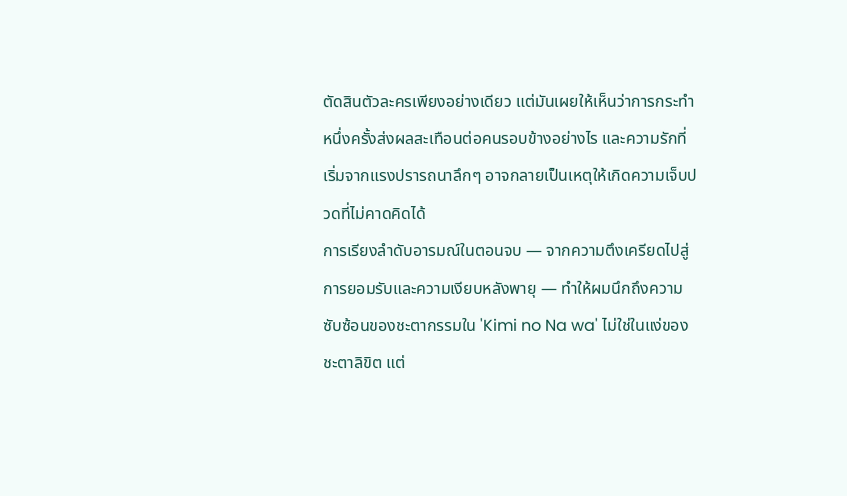ตัดสินตัวละครเพียงอย่างเดียว แต่มันเผยให้เห็นว่าการกระทำหนึ่งครั้งส่งผลสะเทือนต่อคนรอบข้างอย่างไร และความรักที่เริ่มจากแรงปรารถนาลึกๆ อาจกลายเป็นเหตุให้เกิดความเจ็บปวดที่ไม่คาดคิดได้
การเรียงลำดับอารมณ์ในตอนจบ — จากความตึงเครียดไปสู่การยอมรับและความเงียบหลังพายุ — ทำให้ผมนึกถึงความซับซ้อนของชะตากรรมใน 'Kimi no Na wa' ไม่ใช่ในแง่ของชะตาลิขิต แต่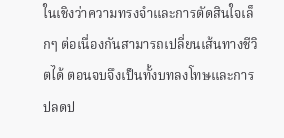ในเชิงว่าความทรงจำและการตัดสินใจเล็กๆ ต่อเนื่องกันสามารถเปลี่ยนเส้นทางชีวิตได้ ตอนจบจึงเป็นทั้งบทลงโทษและการปลดป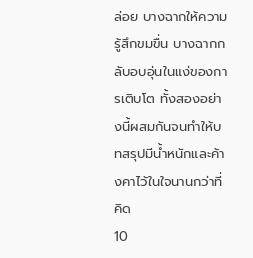ล่อย บางฉากให้ความรู้สึกขมขื่น บางฉากกลับอบอุ่นในแง่ของการเติบโต ทั้งสองอย่างนี้ผสมกันจนทำให้บทสรุปมีน้ำหนักและค้างคาไว้ในใจนานกว่าที่คิด
10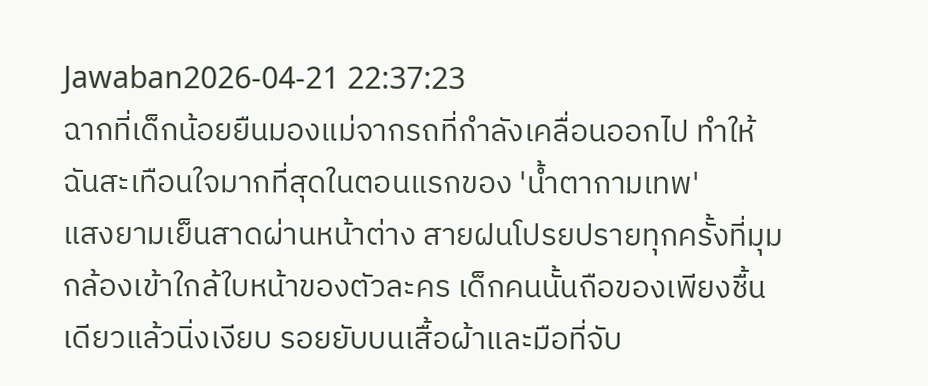Jawaban2026-04-21 22:37:23
ฉากที่เด็กน้อยยืนมองแม่จากรถที่กำลังเคลื่อนออกไป ทำให้ฉันสะเทือนใจมากที่สุดในตอนแรกของ 'น้ำตากามเทพ'
แสงยามเย็นสาดผ่านหน้าต่าง สายฝนโปรยปรายทุกครั้งที่มุมกล้องเข้าใกล้ใบหน้าของตัวละคร เด็กคนนั้นถือของเพียงชื้นเดียวแล้วนิ่งเงียบ รอยยับบนเสื้อผ้าและมือที่จับ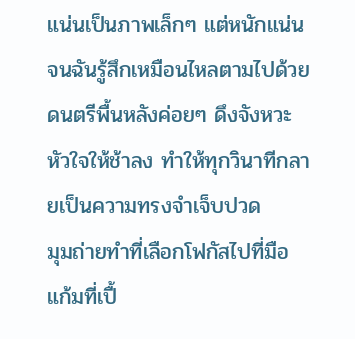แน่นเป็นภาพเล็กๆ แต่หนักแน่นจนฉันรู้สึกเหมือนไหลตามไปด้วย ดนตรีพื้นหลังค่อยๆ ดึงจังหวะหัวใจให้ช้าลง ทำให้ทุกวินาทีกลายเป็นความทรงจำเจ็บปวด
มุมถ่ายทำที่เลือกโฟกัสไปที่มือ แก้มที่เปื้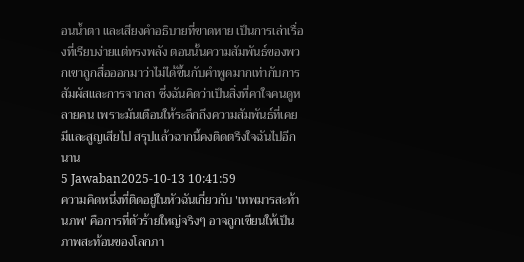อนน้ำตา และเสียงคำอธิบายที่ขาดหาย เป็นการเล่าเรื่องที่เรียบง่ายแต่ทรงพลัง ตอนนั้นความสัมพันธ์ของพวกเขาถูกสื่อออกมาว่าไม่ได้ขึ้นกับคำพูดมากเท่ากับการสัมผัสและการจากลา ซึ่งฉันคิดว่าเป็นสิ่งที่คาใจคนดูหลายคน เพราะมันเตือนให้ระลึกถึงความสัมพันธ์ที่เคยมีและสูญเสียไป สรุปแล้วฉากนี้คงติดตรึงใจฉันไปอีกนาน
5 Jawaban2025-10-13 10:41:59
ความคิดหนึ่งที่ติดอยู่ในหัวฉันเกี่ยวกับ 'เทพมารสะท้านภพ' คือการที่ตัวร้ายใหญ่จริงๆ อาจถูกเขียนให้เป็นภาพสะท้อนของโลกภา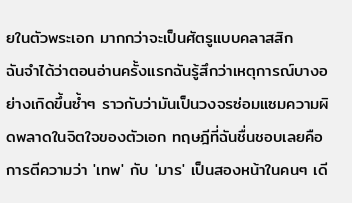ยในตัวพระเอก มากกว่าจะเป็นศัตรูแบบคลาสสิก
ฉันจำได้ว่าตอนอ่านครั้งแรกฉันรู้สึกว่าเหตุการณ์บางอย่างเกิดขึ้นซ้ำๆ ราวกับว่ามันเป็นวงจรซ่อมแซมความผิดพลาดในจิตใจของตัวเอก ทฤษฎีที่ฉันชื่นชอบเลยคือการตีความว่า 'เทพ' กับ 'มาร' เป็นสองหน้าในคนๆ เดี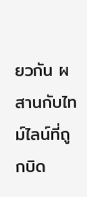ยวกัน ผสานกับไทม์ไลน์ที่ถูกบิด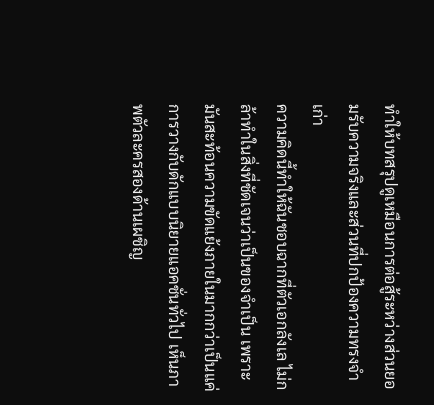ทำให้บทสรุปดูเหมือนการต่อสู้ระหว่างส่วนยอมรับความจริงและส่วนที่ปกป้องความทรงจำเก่า
ความคิดนี้ทำให้ฉันชอบฉากที่ตัวเอกลังเล ไม่กล้าทำในสิ่งที่ชัดเจนว่าเป็นของจำเป็น เพราะมันสะท้อนความขัดแย้งภายในมากกว่าเป็นแค่การวางกับดักแบบนิยายแอคชั่นทั่วไป เห็นภาพตัวละครสองด้านเผชิญ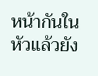หน้ากันในหัวแล้วยัง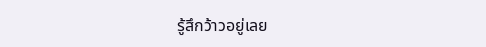รู้สึกว้าวอยู่เลย